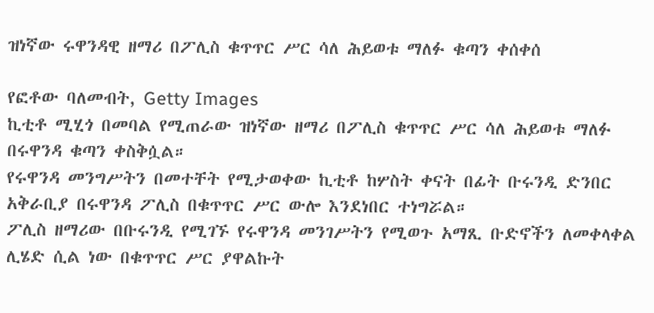ዝነኛው ሩዋንዳዊ ዘማሪ በፖሊስ ቁጥጥር ሥር ሳለ ሕይወቱ ማለፉ ቁጣን ቀሰቀሰ

የፎቶው ባለመብት, Getty Images
ኪቲቶ ሚሂጎ በመባል የሚጠራው ዝነኛው ዘማሪ በፖሊስ ቁጥጥር ሥር ሳለ ሕይወቱ ማለፉ በሩዋንዳ ቁጣን ቀስቅሷል።
የሩዋንዳ መንግሥትን በመተቸት የሚታወቀው ኪቲቶ ከሦስት ቀናት በፊት ቡሩንዲ ድንበር አቅራቢያ በሩዋንዳ ፖሊስ በቁጥጥር ሥር ውሎ እንደነበር ተነግሯል።
ፖሊስ ዘማሪው በቡሩንዲ የሚገኙ የሩዋንዳ መንገሥትን የሚወጉ አማጺ ቡድኖችን ለመቀላቀል ሊሄድ ሲል ነው በቁጥጥር ሥር ያዋልኩት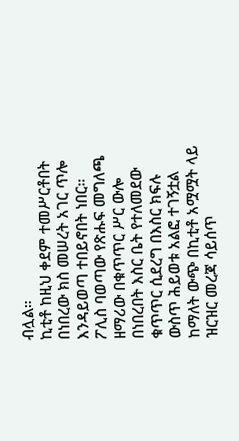ብሏል።
ኪቲቶ ከዚህ ቀደም ተመሥርቶበት በነበረው ክስ መሠረት አገር ጥሎ እንዳይወጣ ተበይኖበት ነበር።
ፖሊስ ባወጣው የጽሑፍ መግለጫ ዘማሪው በቁጥጥር ሥር ውሎ በነበረበት እስር ቤት የተለመደው ቁጥጥር ሲደረግ በእስር ክፍሉ ውስጥ ሕይወቱ አልፎ ተገኝቷል ከማለት ውጭ በኪቲቶ አሟሟት ላይ ዝርዝር መረጃ ሳይሰጥ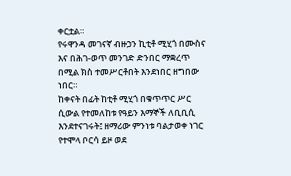ቀርቷል።
የሩዋንዳ መገናኛ ብዙኃን ኪቲቶ ሚሂጎ በሙስና እና በሕገ-ወጥ መንገድ ድንበር ማቋረጥ በሚል ክስ ተመሥርቶበት እንደነበር ዘግበው ነበር።
ከቀናት በፊት ከቲቶ ሚሂጎ በቁጥጥር ሥር ሲውል የተመለከቱ የዓይን እማኞች ለቢቢሲ እንደተናገሩት፤ ዘማሪው ምንነቱ ባልታወቀ ነገር የተሞላ ቦርሳ ይዞ ወደ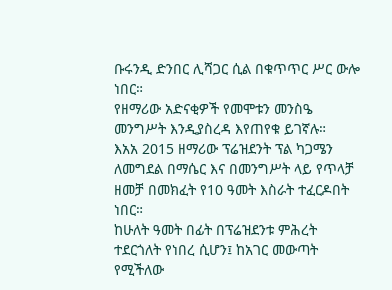ቡሩንዲ ድንበር ሊሻጋር ሲል በቁጥጥር ሥር ውሎ ነበር።
የዘማሪው አድናቂዎች የመሞቱን መንስዔ መንግሥት እንዲያስረዳ እየጠየቁ ይገኛሉ።
እአአ 2015 ዘማሪው ፕሬዝደንት ፕል ካጋሜን ለመግደል በማሴር እና በመንግሥት ላይ የጥላቻ ዘመቻ በመክፈት የ10 ዓመት እስራት ተፈርዶበት ነበር።
ከሁለት ዓመት በፊት በፕሬዝደንቱ ምሕረት ተደርጎለት የነበረ ሲሆን፤ ከአገር መውጣት የሚችለው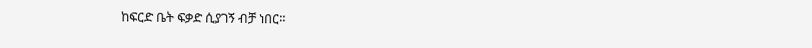ከፍርድ ቤት ፍቃድ ሲያገኝ ብቻ ነበር።